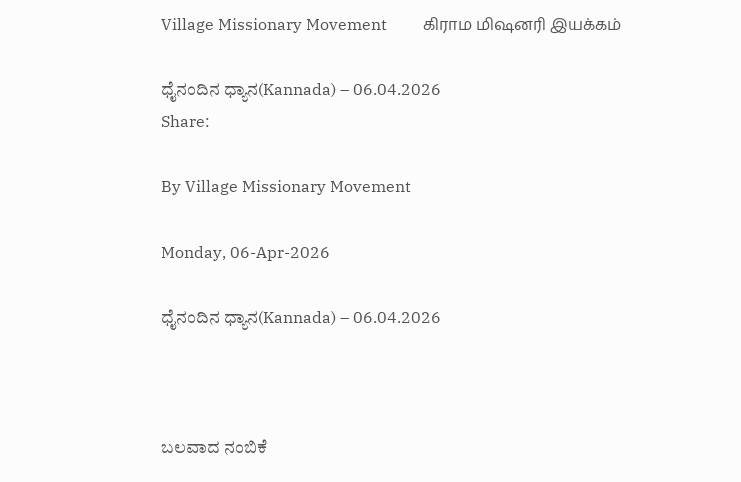Village Missionary Movement         கிராம மிஷனரி இயக்கம்

ಧೈನಂದಿನ ಧ್ಯಾನ(Kannada) – 06.04.2026
Share:

By Village Missionary Movement

Monday, 06-Apr-2026

ಧೈನಂದಿನ ಧ್ಯಾನ(Kannada) – 06.04.2026



ಬಲವಾದ ನಂಬಿಕೆ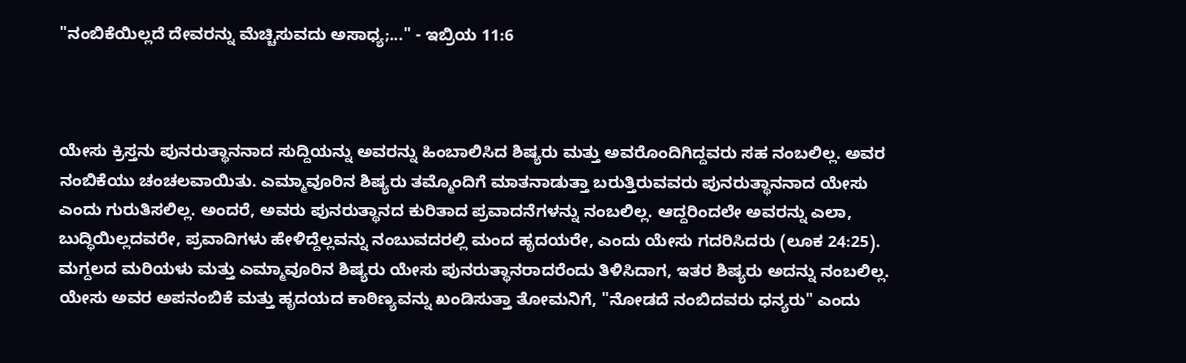"ನಂಬಿಕೆಯಿಲ್ಲದೆ ದೇವರನ್ನು ಮೆಚ್ಚಿಸುವದು ಅಸಾಧ್ಯ;..." - ಇಬ್ರಿಯ 11:6



ಯೇಸು ಕ್ರಿಸ್ತನು ಪುನರುತ್ಥಾನನಾದ ಸುದ್ದಿಯನ್ನು ಅವರನ್ನು ಹಿಂಬಾಲಿಸಿದ ಶಿಷ್ಯರು ಮತ್ತು ಅವರೊಂದಿಗಿದ್ದವರು ಸಹ ನಂಬಲಿಲ್ಲ. ಅವರ ನಂಬಿಕೆಯು ಚಂಚಲವಾಯಿತು. ಎಮ್ಮಾವೂರಿನ ಶಿಷ್ಯರು ತಮ್ಮೊಂದಿಗೆ ಮಾತನಾಡುತ್ತಾ ಬರುತ್ತಿರುವವರು ಪುನರುತ್ಥಾನನಾದ ಯೇಸು ಎಂದು ಗುರುತಿಸಲಿಲ್ಲ. ಅಂದರೆ, ಅವರು ಪುನರುತ್ಥಾನದ ಕುರಿತಾದ ಪ್ರವಾದನೆಗಳನ್ನು ನಂಬಲಿಲ್ಲ. ಆದ್ದರಿಂದಲೇ ಅವರನ್ನು ಎಲಾ, ಬುದ್ಧಿಯಿಲ್ಲದವರೇ, ಪ್ರವಾದಿಗಳು ಹೇಳಿದ್ದೆಲ್ಲವನ್ನು ನಂಬುವದರಲ್ಲಿ ಮಂದ ಹೃದಯರೇ, ಎಂದು ಯೇಸು ಗದರಿಸಿದರು (ಲೂಕ 24:25). ಮಗ್ದಲದ ಮರಿಯಳು ಮತ್ತು ಎಮ್ಮಾವೂರಿನ ಶಿಷ್ಯರು ಯೇಸು ಪುನರುತ್ಥಾನರಾದರೆಂದು ತಿಳಿಸಿದಾಗ, ಇತರ ಶಿಷ್ಯರು ಅದನ್ನು ನಂಬಲಿಲ್ಲ. ಯೇಸು ಅವರ ಅಪನಂಬಿಕೆ ಮತ್ತು ಹೃದಯದ ಕಾಠಿಣ್ಯವನ್ನು ಖಂಡಿಸುತ್ತಾ ತೋಮನಿಗೆ, "ನೋಡದೆ ನಂಬಿದವರು ಧನ್ಯರು" ಎಂದು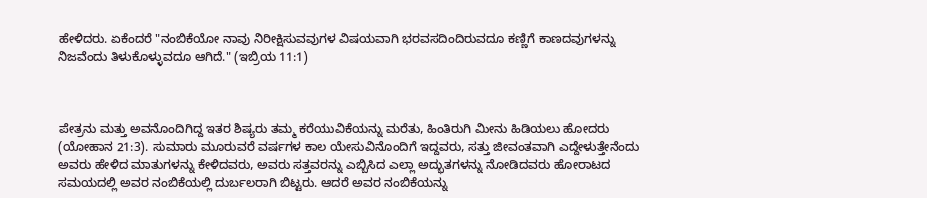ಹೇಳಿದರು. ಏಕೆಂದರೆ "ನಂಬಿಕೆಯೋ ನಾವು ನಿರೀಕ್ಷಿಸುವವುಗಳ ವಿಷಯವಾಗಿ ಭರವಸದಿಂದಿರುವದೂ ಕಣ್ಣಿಗೆ ಕಾಣದವುಗಳನ್ನು ನಿಜವೆಂದು ತಿಳುಕೊಳ್ಳುವದೂ ಆಗಿದೆ." (ಇಬ್ರಿಯ 11:1)



ಪೇತ್ರನು ಮತ್ತು ಅವನೊಂದಿಗಿದ್ದ ಇತರ ಶಿಷ್ಯರು ತಮ್ಮ ಕರೆಯುವಿಕೆಯನ್ನು ಮರೆತು, ಹಿಂತಿರುಗಿ ಮೀನು ಹಿಡಿಯಲು ಹೋದರು (ಯೋಹಾನ 21:3). ಸುಮಾರು ಮೂರುವರೆ ವರ್ಷಗಳ ಕಾಲ ಯೇಸುವಿನೊಂದಿಗೆ ಇದ್ದವರು, ಸತ್ತು ಜೀವಂತವಾಗಿ ಎದ್ದೇಳುತ್ತೇನೆಂದು ಅವರು ಹೇಳಿದ ಮಾತುಗಳನ್ನು ಕೇಳಿದವರು, ಅವರು ಸತ್ತವರನ್ನು ಎಬ್ಬಿಸಿದ ಎಲ್ಲಾ ಅದ್ಭುತಗಳನ್ನು ನೋಡಿದವರು ಹೋರಾಟದ ಸಮಯದಲ್ಲಿ ಅವರ ನಂಬಿಕೆಯಲ್ಲಿ ದುರ್ಬಲರಾಗಿ ಬಿಟ್ಟರು. ಆದರೆ ಅವರ ನಂಬಿಕೆಯನ್ನು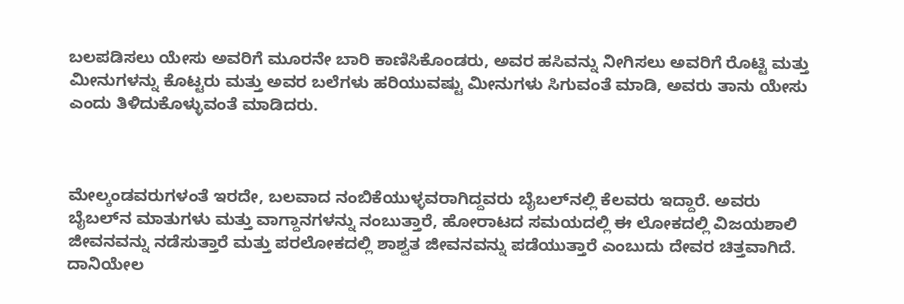ಬಲಪಡಿಸಲು ಯೇಸು ಅವರಿಗೆ ಮೂರನೇ ಬಾರಿ ಕಾಣಿಸಿಕೊಂಡರು, ಅವರ ಹಸಿವನ್ನು ನೀಗಿಸಲು ಅವರಿಗೆ ರೊಟ್ಟಿ ಮತ್ತು ಮೀನುಗಳನ್ನು ಕೊಟ್ಟರು ಮತ್ತು ಅವರ ಬಲೆಗಳು ಹರಿಯುವಷ್ಟು ಮೀನುಗಳು ಸಿಗುವಂತೆ ಮಾಡಿ, ಅವರು ತಾನು ಯೇಸು ಎಂದು ತಿಳಿದುಕೊಳ್ಳುವಂತೆ ಮಾಡಿದರು.



ಮೇಲ್ಕಂಡವರುಗಳಂತೆ ಇರದೇ, ಬಲವಾದ ನಂಬಿಕೆಯುಳ್ಳವರಾಗಿದ್ದವರು ಬೈಬಲ್‌ನಲ್ಲಿ ಕೆಲವರು ಇದ್ದಾರೆ. ಅವರು ಬೈಬಲ್‌ನ ಮಾತುಗಳು ಮತ್ತು ವಾಗ್ದಾನಗಳನ್ನು ನಂಬುತ್ತಾರೆ, ಹೋರಾಟದ ಸಮಯದಲ್ಲಿ ಈ ಲೋಕದಲ್ಲಿ ವಿಜಯಶಾಲಿ ಜೀವನವನ್ನು ನಡೆಸುತ್ತಾರೆ ಮತ್ತು ಪರಲೋಕದಲ್ಲಿ ಶಾಶ್ವತ ಜೀವನವನ್ನು ಪಡೆಯುತ್ತಾರೆ ಎಂಬುದು ದೇವರ ಚಿತ್ತವಾಗಿದೆ. ದಾನಿಯೇಲ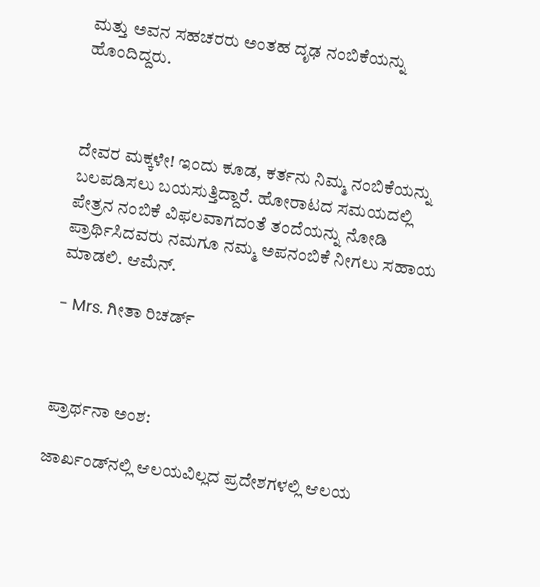ಮತ್ತು ಅವನ ಸಹಚರರು ಅಂತಹ ದೃಢ ನಂಬಿಕೆಯನ್ನು ಹೊಂದಿದ್ದರು.



ದೇವರ ಮಕ್ಕಳೇ! ಇಂದು ಕೂಡ, ಕರ್ತನು ನಿಮ್ಮ ನಂಬಿಕೆಯನ್ನು ಬಲಪಡಿಸಲು ಬಯಸುತ್ತಿದ್ದಾರೆ. ಹೋರಾಟದ ಸಮಯದಲ್ಲಿ ಪೇತ್ರನ ನಂಬಿಕೆ ವಿಫಲವಾಗದಂತೆ ತಂದೆಯನ್ನು ನೋಡಿ ಪ್ರಾರ್ಥಿಸಿದವರು ನಮಗೂ ನಮ್ಮ ಅಪನಂಬಿಕೆ ನೀಗಲು ಸಹಾಯ ಮಾಡಲಿ. ಆಮೆನ್.

- Mrs. ಗೀತಾ ರಿಚರ್ಡ್



ಪ್ರಾರ್ಥನಾ ಅಂಶ:

ಜಾರ್ಖಂಡ್‌ನಲ್ಲಿ ಆಲಯವಿಲ್ಲದ ಪ್ರದೇಶಗಳಲ್ಲಿ ಆಲಯ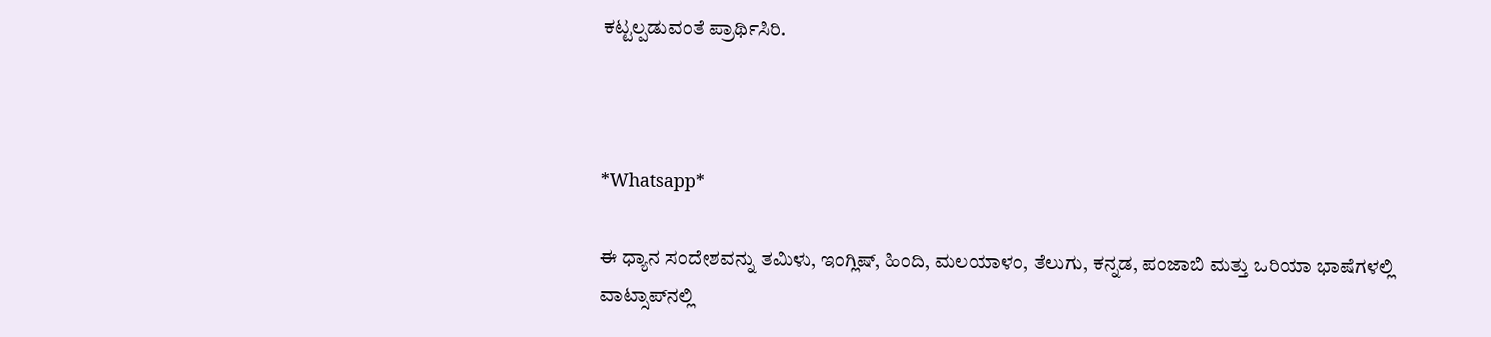ಕಟ್ಟಲ್ಪಡುವಂತೆ ಪ್ರಾರ್ಥಿಸಿರಿ.



*Whatsapp*

ಈ ಧ್ಯಾನ ಸಂದೇಶವನ್ನು ತಮಿಳು, ಇಂಗ್ಲಿಷ್, ಹಿಂದಿ, ಮಲಯಾಳಂ, ತೆಲುಗು, ಕನ್ನಡ, ಪಂಜಾಬಿ ಮತ್ತು ಒರಿಯಾ ಭಾಷೆಗಳಲ್ಲಿ ವಾಟ್ಸಾಪ್‌ನಲ್ಲಿ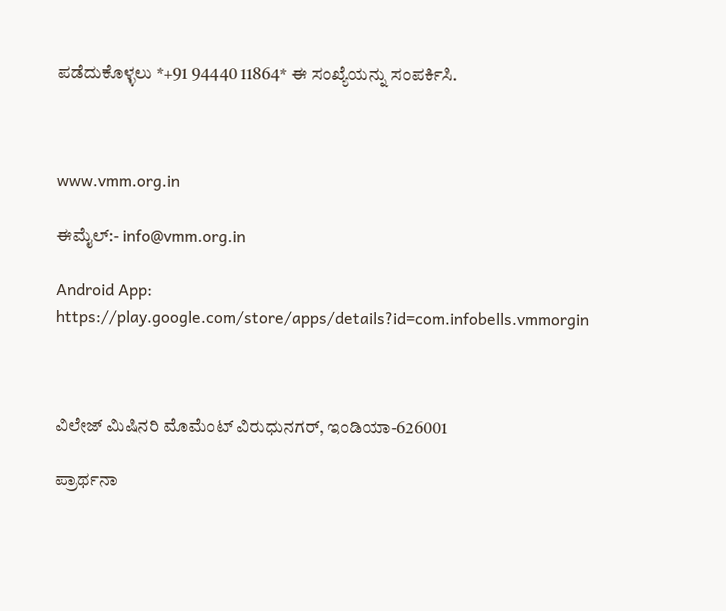ಪಡೆದುಕೊಳ್ಳಲು *+91 94440 11864* ಈ ಸಂಖ್ಯೆಯನ್ನು ಸಂಪರ್ಕಿಸಿ.



www.vmm.org.in

ಈಮೈಲ್:- info@vmm.org.in

Android App: https://play.google.com/store/apps/details?id=com.infobells.vmmorgin



ವಿಲೇಜ್ ಮಿಷಿನರಿ ಮೊಮೆಂಟ್ ವಿರುಧುನಗರ್, ಇಂಡಿಯಾ-626001

ಪ್ರಾರ್ಥನಾ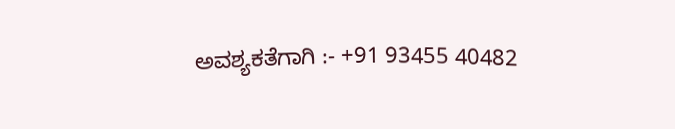ಅವಶ್ಯಕತೆಗಾಗಿ :- +91 93455 40482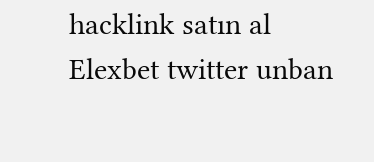hacklink satın al Elexbet twitter unban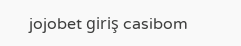jojobet giriş casibom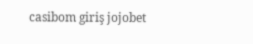casibom giriş jojobet